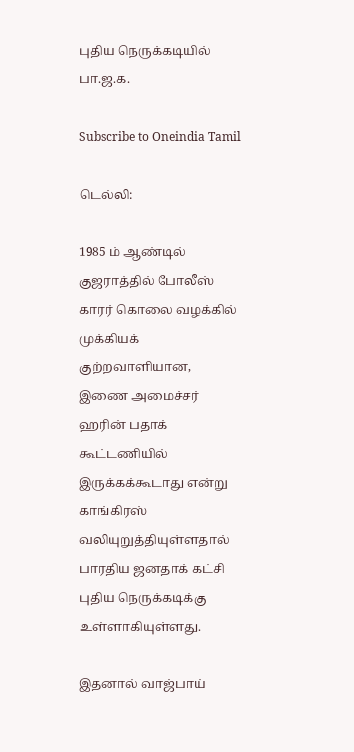புதிய நெருக்கடியில் பா.ஜ.க.

Subscribe to Oneindia Tamil

டெல்லி:

1985 ம் ஆண்டில் குஜராத்தில் போலீஸ் காரர் கொலை வழக்கில் முக்கியக் குற்றவாளியான, இணை அமைச்சர் ஹரின் பதாக் கூட்டணியில் இருக்கக்கூடாது என்று காங்கிரஸ் வலியுறுத்தியுள்ளதால் பாரதிய ஜனதாக் கட்சி புதிய நெருக்கடிக்கு உள்ளாகியுள்ளது.

இதனால் வாஜ்பாய்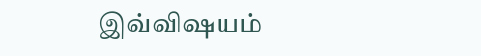இவ்விஷயம்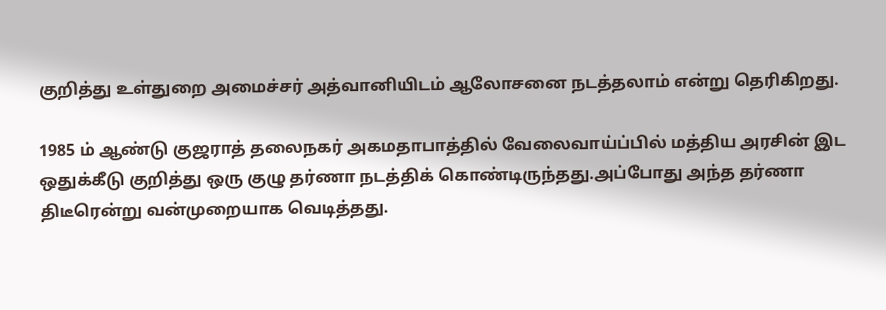குறித்து உள்துறை அமைச்சர் அத்வானியிடம் ஆலோசனை நடத்தலாம் என்று தெரிகிறது.

1985 ம் ஆண்டு குஜராத் தலைநகர் அகமதாபாத்தில் வேலைவாய்ப்பில் மத்திய அரசின் இட ஒதுக்கீடு குறித்து ஒரு குழு தர்ணா நடத்திக் கொண்டிருந்தது.அப்போது அந்த தர்ணா திடீரென்று வன்முறையாக வெடித்தது.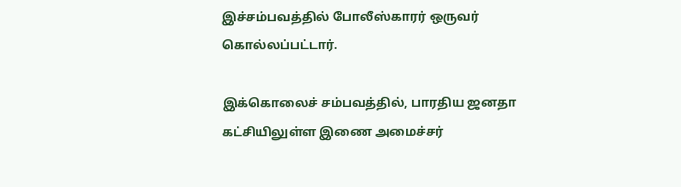இச்சம்பவத்தில் போலீஸ்காரர் ஒருவர் கொல்லப்பட்டார்.

இக்கொலைச் சம்பவத்தில், பாரதிய ஜனதா கட்சியிலுள்ள இணை அமைச்சர்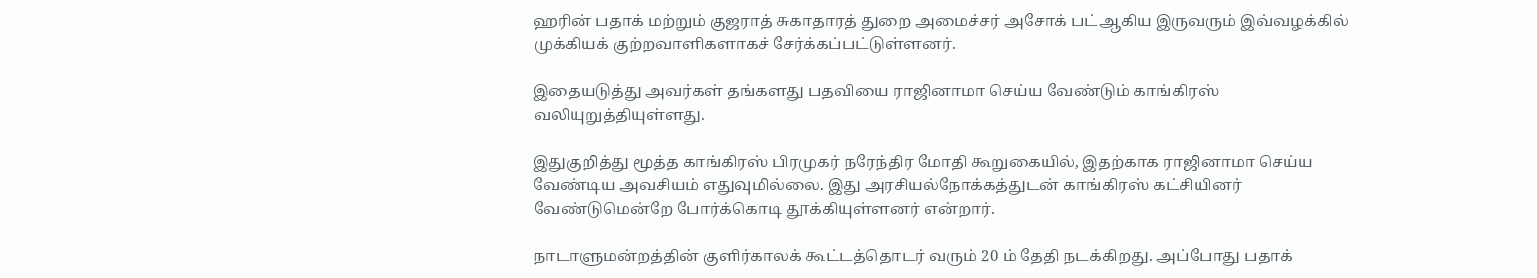ஹரின் பதாக் மற்றும் குஜராத் சுகாதாரத் துறை அமைச்சர் அசோக் பட்ஆகிய இருவரும் இவ்வழக்கில் முக்கியக் குற்றவாளிகளாகச் சேர்க்கப்பட்டுள்ளனர்.

இதையடுத்து அவர்கள் தங்களது பதவியை ராஜினாமா செய்ய வேண்டும் காங்கிரஸ் வலியுறுத்தியுள்ளது.

இதுகுறித்து மூத்த காங்கிரஸ் பிரமுகர் நரேந்திர மோதி கூறுகையில், இதற்காக ராஜினாமா செய்ய வேண்டிய அவசியம் எதுவுமில்லை. இது அரசியல்நோக்கத்துடன் காங்கிரஸ் கட்சியினர் வேண்டுமென்றே போர்க்கொடி தூக்கியுள்ளனர் என்றார்.

நாடாளுமன்றத்தின் குளிர்காலக் கூட்டத்தொடர் வரும் 20 ம் தேதி நடக்கிறது. அப்போது பதாக்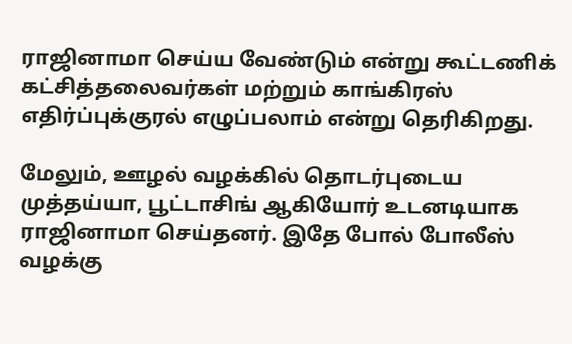ராஜினாமா செய்ய வேண்டும் என்று கூட்டணிக் கட்சித்தலைவர்கள் மற்றும் காங்கிரஸ் எதிர்ப்புக்குரல் எழுப்பலாம் என்று தெரிகிறது.

மேலும், ஊழல் வழக்கில் தொடர்புடைய முத்தய்யா, பூட்டாசிங் ஆகியோர் உடனடியாக ராஜினாமா செய்தனர். இதே போல் போலீஸ் வழக்கு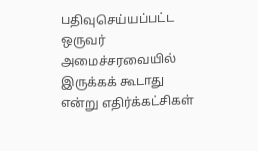பதிவுசெய்யப்பட்ட ஒருவர் அமைச்சரவையில் இருக்கக் கூடாது என்று எதிர்க்கட்சிகள்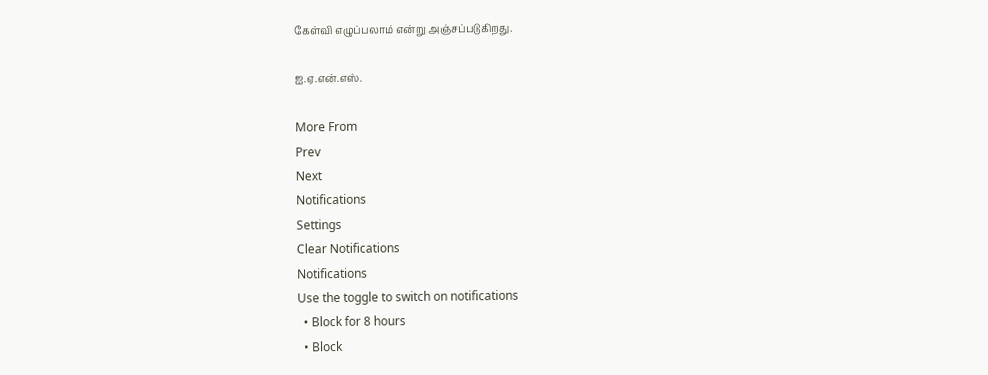கேள்வி எழுப்பலாம் என்று அஞ்சப்படுகிறது.

ஐ.ஏ.என்.எஸ்.

More From
Prev
Next
Notifications
Settings
Clear Notifications
Notifications
Use the toggle to switch on notifications
  • Block for 8 hours
  • Block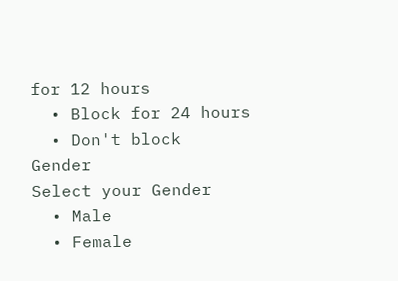for 12 hours
  • Block for 24 hours
  • Don't block
Gender
Select your Gender
  • Male
  • Female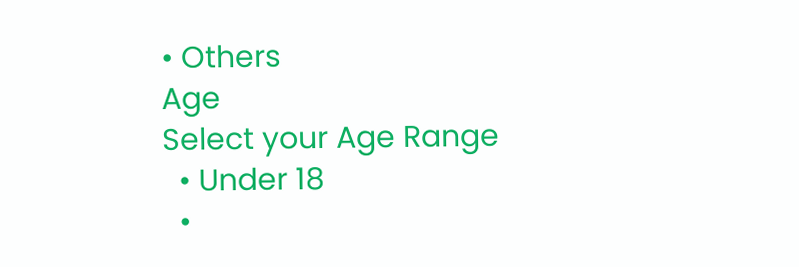• Others
Age
Select your Age Range
  • Under 18
  •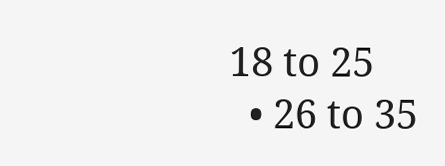18 to 25
  • 26 to 35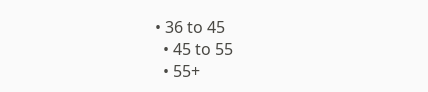• 36 to 45
  • 45 to 55
  • 55+